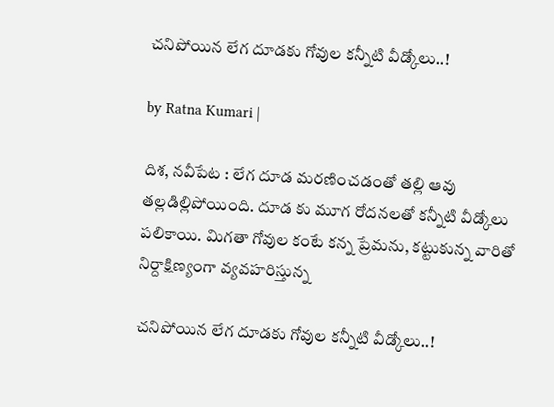చ‌నిపోయిన లేగ దూడ‌కు గోవుల క‌న్నీటి వీడ్కోలు..!

by Ratna Kumari |

దిశ‌, న‌వీపేట : లేగ దూడ మ‌ర‌ణించ‌డంతో త‌ల్లి ఆవు త‌ల్ల‌డిల్లిపోయింది. దూడ కు మూగ రోదనలతో కన్నీటి వీడ్కోలు పలికాయి. మిగతా గోవుల కంటే కన్న ప్రేమను, కట్టుకున్న వారితో నిర్దాక్షిణ్యంగా వ్యవహరిస్తున్న

చ‌నిపోయిన లేగ దూడ‌కు గోవుల క‌న్నీటి వీడ్కోలు..!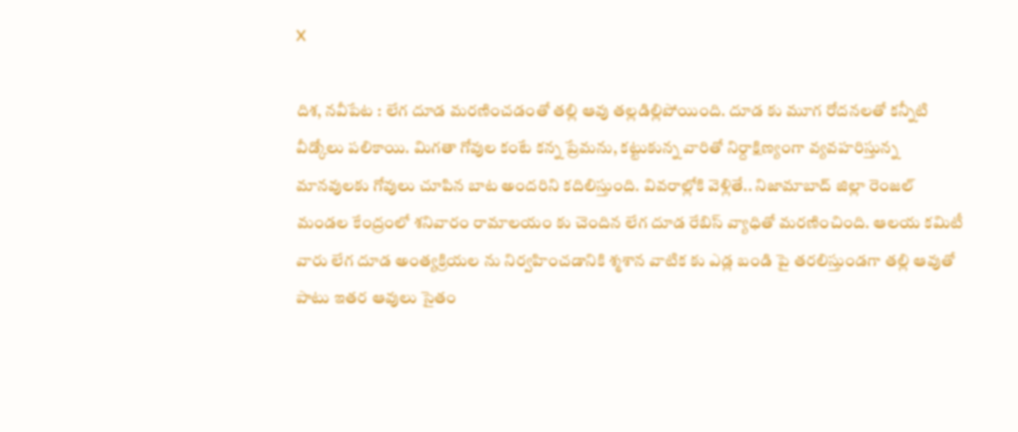X

దిశ‌, న‌వీపేట : లేగ దూడ మ‌ర‌ణించ‌డంతో త‌ల్లి ఆవు త‌ల్ల‌డిల్లిపోయింది. దూడ కు మూగ రోదనలతో కన్నీటి వీడ్కోలు పలికాయి. మిగతా గోవుల కంటే కన్న ప్రేమను, కట్టుకున్న వారితో నిర్దాక్షిణ్యంగా వ్యవహరిస్తున్న మానవులకు గోవులు చూపిన బాట అందరిని కదిలిస్తుంది. వివరాల్లోకి వెళ్లితే.. నిజామాబాద్ జిల్లా రెంజల్ మండల కేంద్రంలో శనివారం రామాలయం కు చెందిన లేగ దూడ రేబిస్ వ్యాధితో మరణించింది. ఆలయ కమిటీ వారు లేగ దూడ అంత్యక్రియల ను నిర్వహించడానికి శ్మశాన వాటిక కు ఎడ్ల బండి పై తరలిస్తుండగా తల్లి ఆవుతో పాటు ఇతర ఆవులు సైతం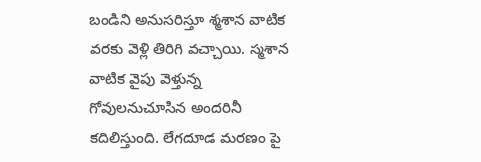బండిని అనుసరిస్తూ శ్మశాన వాటిక వరకు వెళ్లి తిరిగి వ‌చ్చాయి. స్మ‌శాన వాటిక వైపు వెళ్తున్న‌ గోవులనుచూసిన‌ అందరినీ కదిలిస్తుంది. లేగదూడ మరణం పై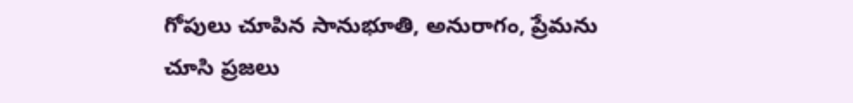గోపులు చూపిన సానుభూతి, అనురాగం, ప్రేమను చూసి ప్రజలు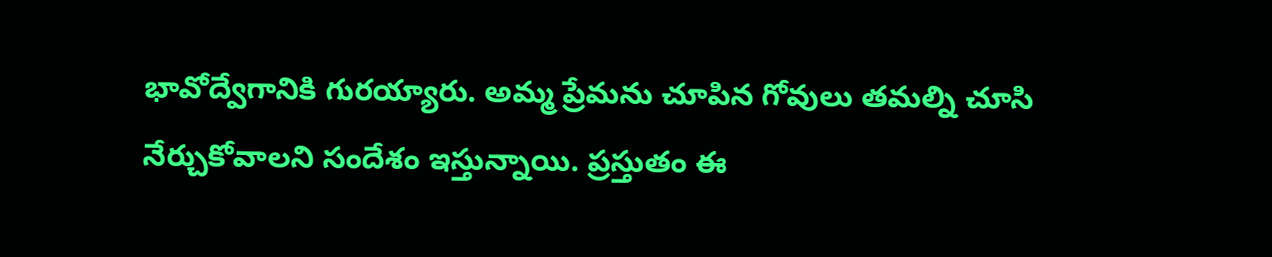భావోద్వేగానికి గురయ్యారు. అమ్మ ప్రేమను చూపిన గోవులు తమల్ని చూసి నేర్చుకోవాలని సందేశం ఇస్తున్నాయి. ప్ర‌స్తుతం ఈ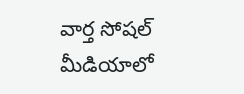వార్త సోష‌ల్ మీడియాలో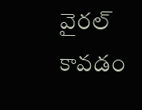వైర‌ల్ కావ‌డం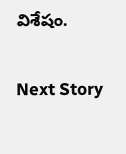విశేషం.

Next Story